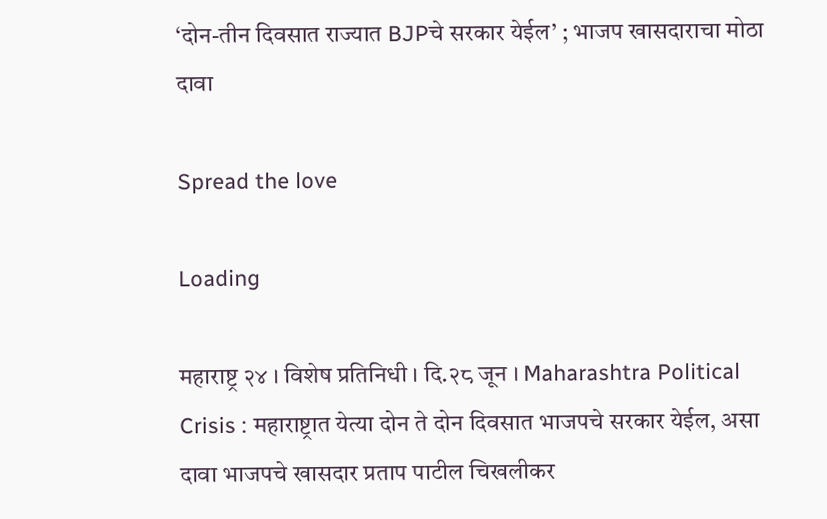‘दोन-तीन दिवसात राज्यात BJPचे सरकार येईल’ ; भाजप खासदाराचा मोठा दावा

Spread the love

Loading

महाराष्ट्र २४ । विशेष प्रतिनिधी । दि.२८ जून । Maharashtra Political Crisis : महाराष्ट्रात येत्या दोन ते दोन दिवसात भाजपचे सरकार येईल, असा दावा भाजपचे खासदार प्रताप पाटील चिखलीकर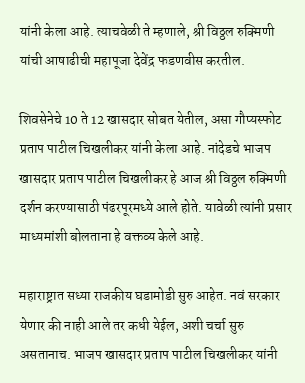यांनी केला आहे. त्याचवेळी ते म्हणाले, श्री विठ्ठल रुक्मिणी यांची आषाढीची महापूजा देवेंद्र फडणवीस करतील.

शिवसेनेचे 10 ते 12 खासदार सोबत येतील, असा गौप्यस्फोट प्रताप पाटील चिखलीकर यांनी केला आहे. नांदेडचे भाजप खासदार प्रताप पाटील चिखलीकर हे आज श्री विठ्ठल रुक्मिणी दर्शन करण्यासाठी पंढरपूरमध्ये आले होते. यावेळी त्यांनी प्रसार माध्यमांशी बोलताना हे वक्तव्य केले आहे.

महाराष्ट्रात सध्या राजकीय घडामोडी सुरु आहेत. नवं सरकार येणार की नाही आले तर कधी येईल, अशी चर्चा सुरु असतानाच. भाजप खासदार प्रताप पाटील चिखलीकर यांनी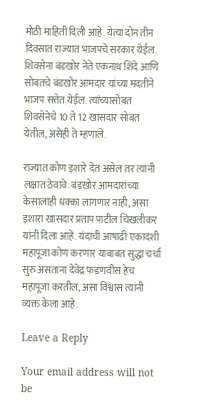मोठी माहिती दिली आहे. येत्या दोन तीन दिवसात राज्यात भाजपचे सरकार येईल. शिवसेना बंडखोर नेते एकनाथ शिंदे आणि सोबतचे बंडखोर आमदार यांच्या मदतीने भाजप सत्तेत येईल. त्यांच्यासोबत शिवसेनेचे 10 ते 12 खासदार सोबत येतील, असेही ते म्हणाले.

राज्यात कोण इशारे देत असेल तर त्यांनी लक्षात ठेवावे. बंडखोर आमदारांच्या केसालाही धक्का लागणार नाही, असा इशारा खासदार प्रताप पाटील चिखलीकर यांनी दिला आहे. यंदाची आषाढी एकादशी महापूजा कोण करणार याबाबत सुद्धा चर्चा सुरु असताना देवेंद्र फडणवीस हेच महापूजा करतील, असा विश्वास त्यांनी व्यक्त केला आहे.

Leave a Reply

Your email address will not be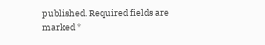published. Required fields are marked *